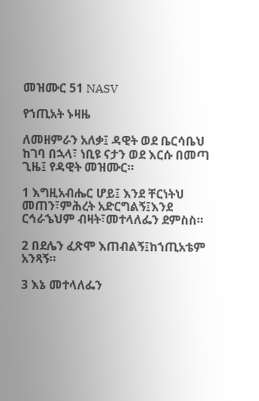መዝሙር 51 NASV

የኀጢአት ኑዛዜ

ለመዘምራን አለቃ፤ ዳዊት ወደ ቤርሳቤህ ከገባ በኋላ፣ ነቢዩ ናታን ወደ እርሱ በመጣ ጊዜ፤ የዳዊት መዝሙር።

1 እግዚአብሔር ሆይ፤ እንደ ቸርነትህ መጠን፣ምሕረት አድርግልኝ፤እንደ ርኅራኄህም ብዛት፣መተላለፌን ደምስስ።

2 በደሌን ፈጽሞ እጠብልኝ፤ከኀጢአቴም አንጻኝ።

3 እኔ መተላለፌን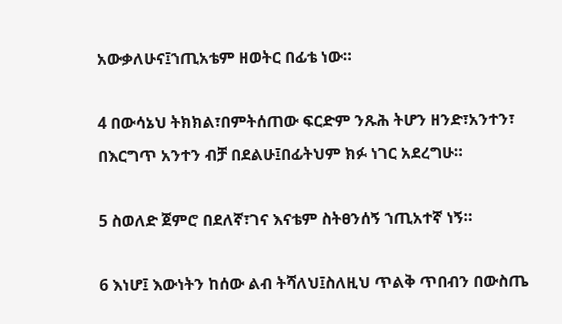አውቃለሁና፤ኀጢአቴም ዘወትር በፊቴ ነው።

4 በውሳኔህ ትክክል፣በምትሰጠው ፍርድም ንጹሕ ትሆን ዘንድ፣አንተን፣ በእርግጥ አንተን ብቻ በደልሁ፤በፊትህም ክፉ ነገር አደረግሁ።

5 ስወለድ ጀምሮ በደለኛ፣ገና እናቴም ስትፀንሰኝ ኀጢአተኛ ነኝ።

6 እነሆ፤ እውነትን ከሰው ልብ ትሻለህ፤ስለዚህ ጥልቅ ጥበብን በውስጤ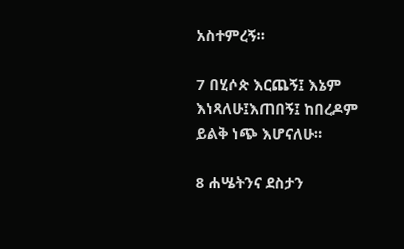አስተምረኝ።

7 በሂሶጵ እርጨኝ፤ እኔም እነጻለሁ፤እጠበኝ፤ ከበረዶም ይልቅ ነጭ እሆናለሁ።

8 ሐሤትንና ደስታን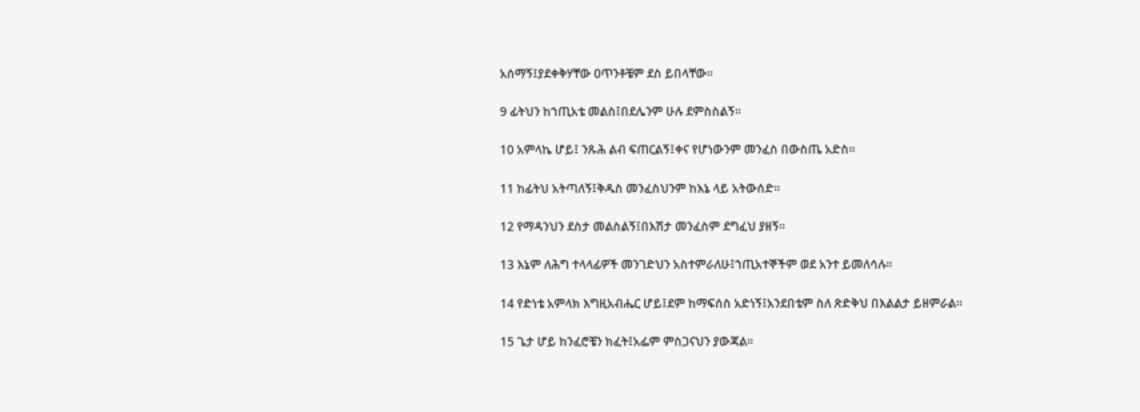አሰማኝ፤ያደቀቅሃቸው ዐጥንቶቼም ደስ ይበላቸው።

9 ፊትህን ከኀጢአቴ መልስ፤በደሌንም ሁሉ ደምስስልኝ።

10 አምላኬ ሆይ፤ ንጹሕ ልብ ፍጠርልኝ፤ቀና የሆነውንም መንፈስ በውስጤ አድስ።

11 ከፊትህ አትጣለኝ፤ቅዱስ መንፈስህንም ከእኔ ላይ አትውሰድ።

12 የማዳንህን ደስታ መልስልኝ፤በእሽታ መንፈስም ደግፈህ ያዘኝ።

13 እኔም ለሕግ ተላላፊዎች መንገድህን አስተምራለሁ፤ኀጢአተኞችም ወደ አንተ ይመለሳሉ።

14 የድነቴ አምላክ እግዚአብሔር ሆይ፤ደም ከማፍሰስ አድነኝ፤አንደበቴም ስለ ጽድቅህ በእልልታ ይዘምራል።

15 ጌታ ሆይ ከንፈሮቼን ክፈት፤አፌም ምስጋናህን ያውጃል።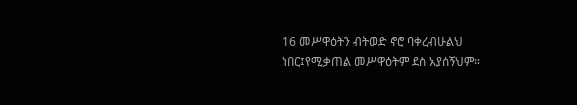16 መሥዋዕትን ብትወድ ኖሮ ባቀረብሁልህ ነበር፤የሚቃጠል መሥዋዕትም ደስ አያሰኝህም።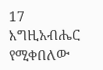17 እግዚአብሔር የሚቀበለው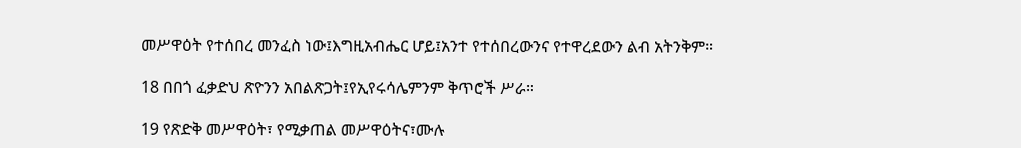መሥዋዕት የተሰበረ መንፈስ ነው፤እግዚአብሔር ሆይ፤አንተ የተሰበረውንና የተዋረደውን ልብ አትንቅም።

18 በበጎ ፈቃድህ ጽዮንን አበልጽጋት፤የኢየሩሳሌምንም ቅጥሮች ሥራ።

19 የጽድቅ መሥዋዕት፣ የሚቃጠል መሥዋዕትና፣ሙሉ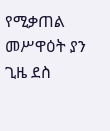የሚቃጠል መሥዋዕት ያን ጊዜ ደስ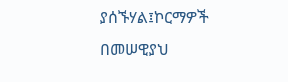ያሰኙሃል፤ኮርማዎች በመሠዊያህ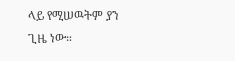ላይ የሚሠዉትም ያን ጊዜ ነው።